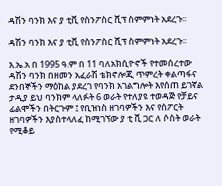ዳሽን ባንክ እና ያ ቲቪ የስንፖስር ሺፕ ስምምነት አደረጉ፡፡

ዳሽን ባንክ እና ያ ቲቪ የስንፖስር ሺፕ ስምምነት አደረጉ፡፡

እ.ኤ.አ በ 1995 ዓ.ም በ 11 ባለአክሲዮኖች የተመሰረተው ዳሽን ባንክ በዘመን አፈራሽ ቴክኖሎጂ ጥምረት ቀልጣፋና ደንበኞችን ማዕከል ያደረገ የባንክ አገልግሎት እየሰጠ ይገኛል ታዲያ ይህ ባንክም ላለፉት 6 ወራት የተለያዩ ተወዳጅ የቻይና ፊልሞችን በትርጉም ፤ የቢዝነስ ዘገባዎችን እና የስፖርት ዘገባዎችን እያስተላለፈ ከሚገኘው ያ ቲ ቪ ጋር ለ ሶስት ወራት የሚቆይ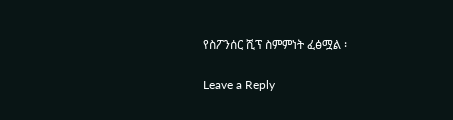የስፖንሰር ሺፕ ስምምነት ፈፅሟል ፡

Leave a Reply